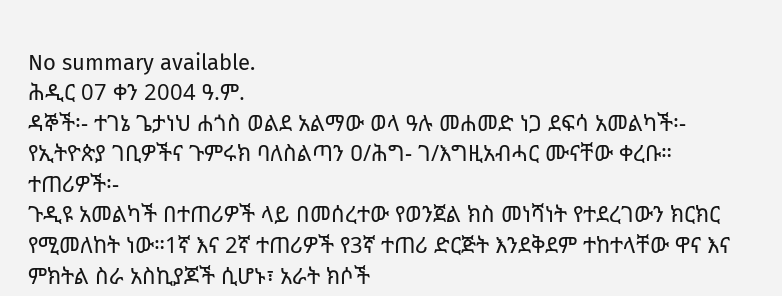No summary available.
ሕዲር 07 ቀን 2004 ዓ.ም.
ዳኞች፡- ተገኔ ጌታነህ ሐጎስ ወልደ አልማው ወላ ዓሉ መሐመድ ነጋ ደፍሳ አመልካች፡- የኢትዮጵያ ገቢዎችና ጉምሩክ ባለስልጣን ዐ/ሕግ- ገ/እግዚአብሓር ሙናቸው ቀረቡ።
ተጠሪዎች፡-
ጉዲዩ አመልካች በተጠሪዎች ላይ በመሰረተው የወንጀል ክስ መነሻነት የተደረገውን ክርክር የሚመለከት ነው።1ኛ እና 2ኛ ተጠሪዎች የ3ኛ ተጠሪ ድርጅት እንደቅደም ተከተላቸው ዋና እና ምክትል ስራ አስኪያጆች ሲሆኑ፣ አራት ክሶች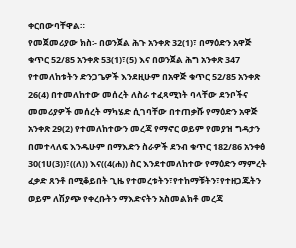ቀርበውባቸዋል።
የመጀመሪያው ክስ፡- በወንጀል ሕጉ አንቀጽ 32(1)፣ በማዕድን አዋጅ ቁጥር 52/85 አንቀጽ 53(1)፣(5) እና በወንጀል ሕግ አንቀጽ 347 የተመለከቱትን ድንጋጌዎች እንደዚሁም በአዋጅ ቁጥር 52/85 አንቀጽ 26(4) በተመለከተው መሰረት ለስራ ተፈጻሚነት ባላቸው ደንቦችና መመሪያዎች መሰረት ማካሄድ ሲገባቸው በተጠቃሹ የማዕድን አዋጅ አንቀጽ 29(2) የተመለከተውን መረጃ የማኖር ወይም የመያዝ ግዳታን በመተላለፍ እንዱሁም በማእድን ስራዎች ደንብ ቁጥር 182/86 አንቀፅ 30(1ሀ(3))፣((ለ)) እና((4(ሐ)) ስር እንደተመለከተው የማዕድን ማምረት ፈቃድ ጸንቶ በሚቆይበት ጊዜ የተመረቱትን፣የተከማቹትን፣የተዘጋጁትን ወይም ለሽያጭ የቀረቡትን ማእድናትን አስመልክቶ መረጃ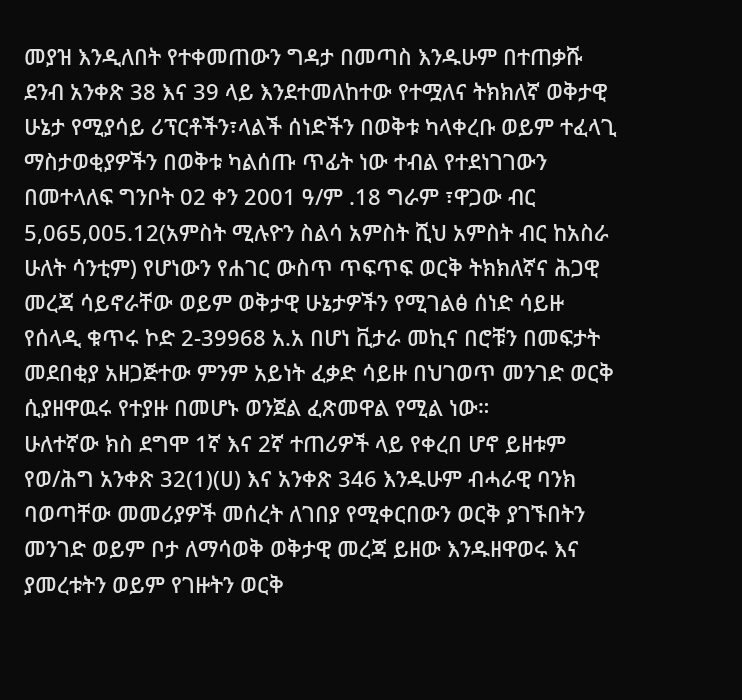መያዝ እንዲለበት የተቀመጠውን ግዳታ በመጣስ እንዱሁም በተጠቃሹ ደንብ አንቀጽ 38 እና 39 ላይ እንደተመለከተው የተሟለና ትክክለኛ ወቅታዊ ሁኔታ የሚያሳይ ሪፕርቶችን፣ላልች ሰነድችን በወቅቱ ካላቀረቡ ወይም ተፈላጊ ማስታወቂያዎችን በወቅቱ ካልሰጡ ጥፊት ነው ተብል የተደነገገውን በመተላለፍ ግንቦት 02 ቀን 2001 ዓ/ም .18 ግራም ፣ዋጋው ብር 5,065,005.12(አምስት ሚሉዮን ስልሳ አምስት ሺህ አምስት ብር ከአስራ ሁለት ሳንቲም) የሆነውን የሐገር ውስጥ ጥፍጥፍ ወርቅ ትክክለኛና ሕጋዊ መረጃ ሳይኖራቸው ወይም ወቅታዊ ሁኔታዎችን የሚገልፅ ሰነድ ሳይዙ የሰላዲ ቁጥሩ ኮድ 2-39968 አ.አ በሆነ ቪታራ መኪና በሮቹን በመፍታት መደበቂያ አዘጋጅተው ምንም አይነት ፈቃድ ሳይዙ በህገወጥ መንገድ ወርቅ ሲያዘዋዉሩ የተያዙ በመሆኑ ወንጀል ፈጽመዋል የሚል ነው።
ሁለተኛው ክስ ደግሞ 1ኛ እና 2ኛ ተጠሪዎች ላይ የቀረበ ሆኖ ይዘቱም የወ/ሕግ አንቀጽ 32(1)(ሀ) እና አንቀጽ 346 እንዱሁም ብሓራዊ ባንክ ባወጣቸው መመሪያዎች መሰረት ለገበያ የሚቀርበውን ወርቅ ያገኙበትን መንገድ ወይም ቦታ ለማሳወቅ ወቅታዊ መረጃ ይዘው እንዱዘዋወሩ እና ያመረቱትን ወይም የገዙትን ወርቅ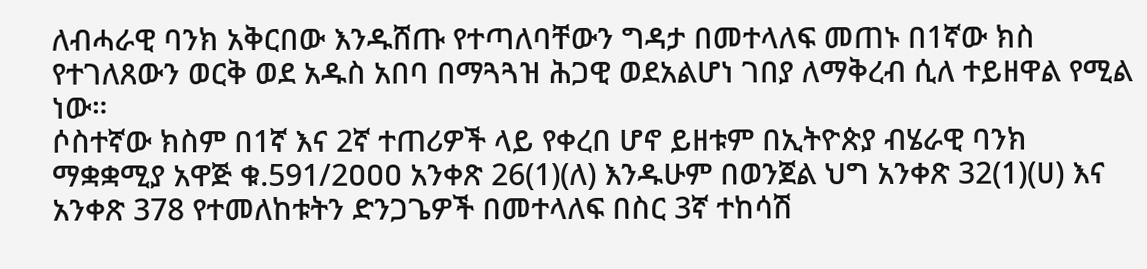ለብሓራዊ ባንክ አቅርበው እንዱሸጡ የተጣለባቸውን ግዳታ በመተላለፍ መጠኑ በ1ኛው ክስ የተገለጸውን ወርቅ ወደ አዱስ አበባ በማጓጓዝ ሕጋዊ ወደአልሆነ ገበያ ለማቅረብ ሲለ ተይዘዋል የሚል ነው።
ሶስተኛው ክስም በ1ኛ እና 2ኛ ተጠሪዎች ላይ የቀረበ ሆኖ ይዘቱም በኢትዮጵያ ብሄራዊ ባንክ ማቋቋሚያ አዋጅ ቁ.591/2ዐዐዐ አንቀጽ 26(1)(ለ) እንዱሁም በወንጀል ህግ አንቀጽ 32(1)(ሀ) እና አንቀጽ 378 የተመለከቱትን ድንጋጌዎች በመተላለፍ በስር 3ኛ ተከሳሽ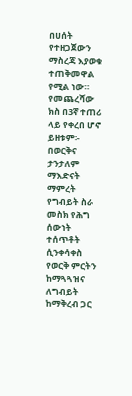በሀሰት የተዘጋጀውን ማስረጃ እያወቁ ተጠቅመዋል የሚል ነው።
የመጨረሻው ክስ በ3ኛ ተጠሪ ላይ የቀረበ ሆኖ ይዘቱም፡- በወርቅና ታንታለም ማእድናት ማምረት የግብይት ስራ መስክ የሕግ ሰውነት ተሰጥቶት ሲንቀሳቀስ የወርቅ ምርትን ከማጓጓዝና ለግብይት ከማቅረብ ጋር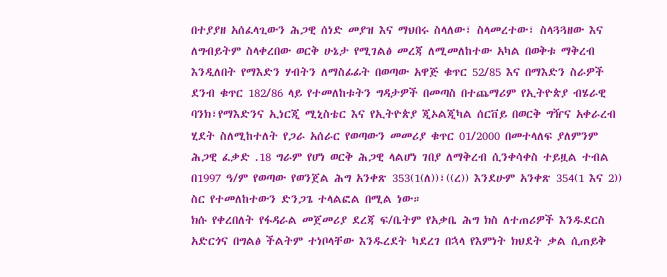በተያያዘ አሰፈላጊውን ሕጋዊ ሰነድ መያዝ እና ማህበሩ ስላለው፣ ስላመረተው፣ ስላጓጓዘው እና ለግብይትም ስላቀረበው ወርቅ ሁኔታ የሚገልፅ መረጃ ለሚመለከተው አካል በወቅቱ ማቅረብ እንዲለበት የማእድን ሃብትን ለማስፊፊት በወጣው አዋጅ ቁጥር 52/85 እና በማእድን ስራዎች ደንብ ቁጥር 182/86 ላይ የተመለከቱትን ግዳታዎች በመጣስ በተጨማሪም የኢትዮጵያ ብሄራዊ ባንክ፣የማእድንና ኢነርጂ ሚኒስቴር እና የኢትዮጵያ ጂኦልጂካል ሰርቨይ በወርቅ ግዥና አቀራረብ ሂደት ስለሚከተለት የጋራ አሰራር የወጣውን መመሪያ ቁጥር 01/2000 በመተላለፍ ያለምንም ሕጋዊ ፈቃድ .18 ግራም የሆነ ወርቅ ሕጋዊ ላልሆነ ገበያ ለማቅረብ ሲንቀሳቀስ ተይዟል ተብል በ1997 ዓ/ም የወጣው የወንጀል ሕግ አንቀጽ 353(1(ለ))፣((ረ)) እንደሁም አንቀጽ 354(1 እና 2)) ስር የተመለከተውን ድንጋጌ ተላልፎል በሚል ነው።
ክሱ የቀረበለት የፋዳራል መጀመሪያ ደረጃ ፍ/ቤትም የአቃቤ ሕግ ክስ ለተጠሪዎች እንዱደርስ አድርጎና በግልፅ ችልትም ተነቦላቸው እንዱረደት ካደረገ በኋላ የእምነት ክህደት ቃል ሲጠይቅ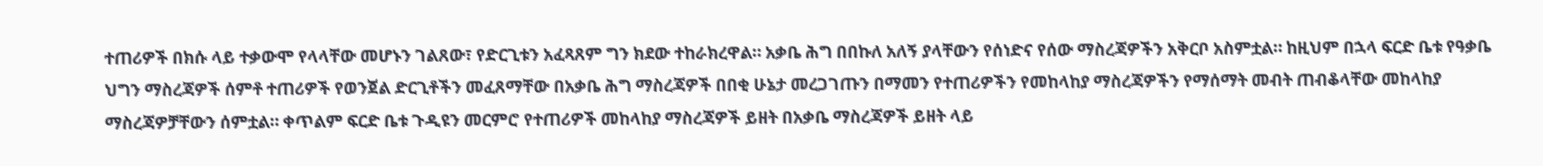ተጠሪዎች በክሱ ላይ ተቃውሞ የላላቸው መሆኑን ገልጸው፣ የድርጊቱን አፈጻጸም ግን ክደው ተከራክረዋል። አቃቤ ሕግ በበኩለ አለኝ ያላቸውን የሰነድና የሰው ማስረጃዎችን አቅርቦ አስምቷል። ከዚህም በኋላ ፍርድ ቤቱ የዓቃቤ ህግን ማስረጃዎች ሰምቶ ተጠሪዎች የወንጀል ድርጊቶችን መፈጸማቸው በአቃቤ ሕግ ማስረጃዎች በበቂ ሁኔታ መረጋገጡን በማመን የተጠሪዎችን የመከላከያ ማስረጃዎችን የማሰማት መብት ጠብቆላቸው መከላከያ ማስረጃዎቻቸውን ሰምቷል። ቀጥልም ፍርድ ቤቱ ጉዲዩን መርምሮ የተጠሪዎች መከላከያ ማስረጃዎች ይዘት በአቃቤ ማስረጃዎች ይዘት ላይ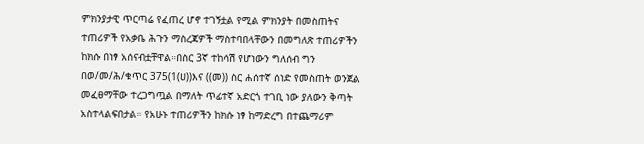ምክንያታዊ ጥርጣሬ የፈጠረ ሆኖ ተገኝቷል የሚል ምክንያት በመስጠትና ተጠሪዎች የአቃቤ ሕጉን ማስረጃዎች ማስተባበላቸውን በመግለጽ ተጠሪዎችን ከክሱ በነፃ አሰናብቷቸዋል።በስር 3ኛ ተከሳሽ የሆነውን ግለሰብ ግን በወ/መ/ሕ/ቁጥር 375(1(ሀ))እና ((መ)) ስር ሐሰተኛ ሰነድ የመስጠት ወንጀል መፈፀማቸው ተረጋግጧል በማለት ጥፊተኛ አድርጎ ተገቢ ነው ያለውን ቅጣት አስተላልፍበታል። የአሁኑ ተጠሪዎችን ከክሱ ነፃ ከማድረግ በተጨማሪም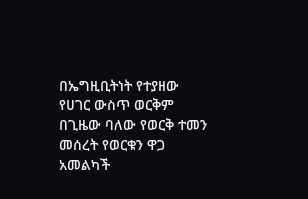በኤግዚቢትነት የተያዘው የሀገር ውስጥ ወርቅም በጊዜው ባለው የወርቅ ተመን መሰረት የወርቁን ዋጋ አመልካች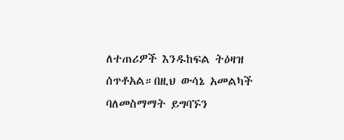ለተጠሪዎች እንዱከፍል ትዕዛዝ ሰጥቶአል።በዚህ ውሳኔ አመልካች ባለመስማማት ይግባኙን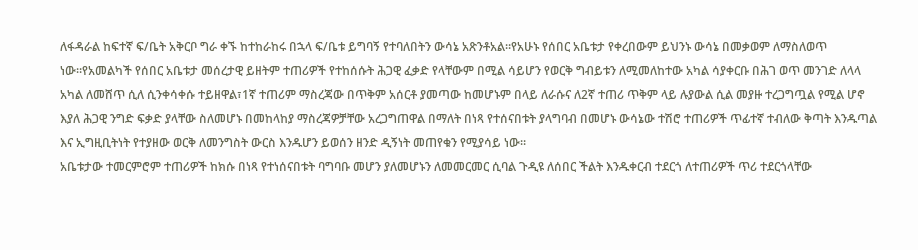ለፋዳራል ከፍተኛ ፍ/ቤት አቅርቦ ግራ ቀኙ ከተከራከሩ በኋላ ፍ/ቤቱ ይግባኝ የተባለበትን ውሳኔ አጽንቶአል።የአሁኑ የሰበር አቤቱታ የቀረበውም ይህንኑ ውሳኔ በመቃወም ለማስለወጥ ነው።የአመልካች የሰበር አቤቱታ መሰረታዊ ይዘትም ተጠሪዎች የተከሰሱት ሕጋዊ ፈቃድ የላቸውም በሚል ሳይሆን የወርቅ ግብይቱን ለሚመለከተው አካል ሳያቀርቡ በሕገ ወጥ መንገድ ለላላ አካል ለመሸጥ ሲለ ሲንቀሳቀሱ ተይዘዋል፣1ኛ ተጠሪም ማስረጃው በጥቅም አሰርቶ ያመጣው ከመሆኑም በላይ ለራሱና ለ2ኛ ተጠሪ ጥቅም ላይ ሉያውል ሲል መያዙ ተረጋግጧል የሚል ሆኖ እያለ ሕጋዊ ንግድ ፍቃድ ያላቸው ስለመሆኑ በመከላከያ ማስረጃዎቻቸው አረጋግጠዋል በማለት በነጻ የተሰናበቱት ያላግባብ በመሆኑ ውሳኔው ተሽሮ ተጠሪዎች ጥፊተኛ ተብለው ቅጣት እንዱጣል እና ኢግዚቢትነት የተያዘው ወርቅ ለመንግስት ውርስ እንዱሆን ይወሰን ዘንድ ዲኝነት መጠየቁን የሚያሳይ ነው።
አቤቱታው ተመርምሮም ተጠሪዎች ከክሱ በነጻ የተነሰናበቱት ባግባቡ መሆን ያለመሆኑን ለመመርመር ሲባል ጉዲዩ ለሰበር ችልት እንዱቀርብ ተደርጎ ለተጠሪዎች ጥሪ ተደርጎላቸው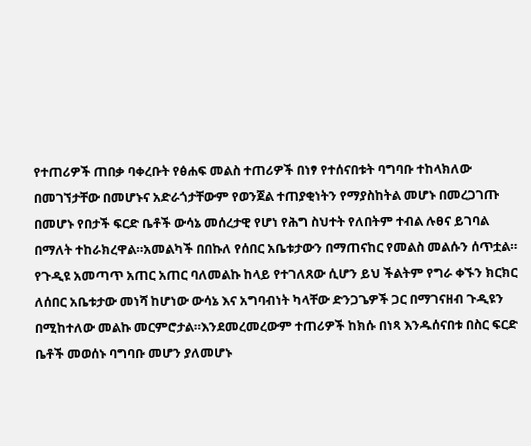የተጠሪዎች ጠበቃ ባቀረቡት የፅሐፍ መልስ ተጠሪዎች በነፃ የተሰናበቱት ባግባቡ ተከላክለው በመገኘታቸው በመሆኑና አድራጎታቸውም የወንጀል ተጠያቂነትን የማያስከትል መሆኑ በመረጋገጡ በመሆኑ የበታች ፍርድ ቤቶች ውሳኔ መሰረታዊ የሆነ የሕግ ስህተት የለበትም ተብል ሉፀና ይገባል በማለት ተከራክረዋል።አመልካች በበኩለ የሰበር አቤቱታውን በማጠናከር የመልስ መልሱን ሰጥቷል።
የጉዲዩ አመጣጥ አጠር አጠር ባለመልኩ ከላይ የተገለጸው ሲሆን ይህ ችልትም የግራ ቀኙን ክርክር ለሰበር አቤቱታው መነሻ ከሆነው ውሳኔ እና አግባብነት ካላቸው ድንጋጌዎች ጋር በማገናዘብ ጉዲዩን በሚከተለው መልኩ መርምሮታል።እንደመረመረውም ተጠሪዎች ከክሱ በነጻ እንዱሰናበቱ በስር ፍርድ ቤቶች መወሰኑ ባግባቡ መሆን ያለመሆኑ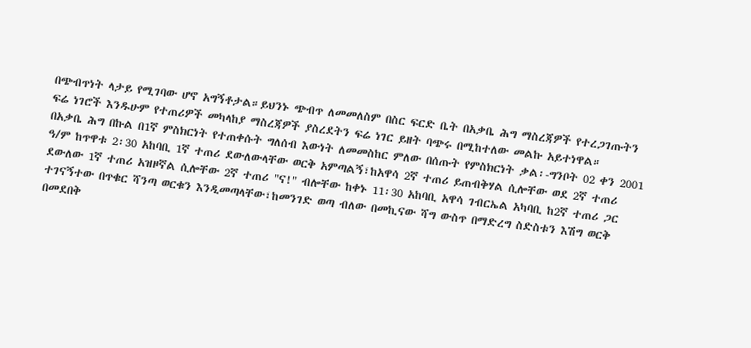በጭብጥነት ላታይ የሚገባው ሆኖ አግኝቶታል።ይህንኑ ጭብጥ ለመመለስም በስር ፍርድ ቤት በአቃቤ ሕግ ማስረጃዎች የተረጋገጡትን ፍሬ ነገሮች እንዱሁም የተጠሪዎች መካላከያ ማስረጃዎች ያስረደትን ፍሬ ነገር ይዘት ባጭሩ በሚከተለው መልኩ አይተነዋል።
በአቃቤ ሕግ በኩል በ1ኛ ምስክርነት የተጠቀሱት ግለሰብ እውነት ለመመስከር ምለው በሰጡት የምስክርነት ቃል፡-ግንቦት 02 ቀን 2001 ዓ/ም ከጥዋቱ 2፡30 አከባቢ 1ኛ ተጠሪ ደውለውላቸው ወርቅ አምጣልኝ፣ከአዋሳ 2ኛ ተጠሪ ይጠብቅሃል ሲሎቸው ወደ 2ኛ ተጠሪ ደውለው 1ኛ ተጠሪ አዝዞኛል ሲሎቸው 2ኛ ተጠሪ "ና!" ብሎቸው ከቀኑ 11፡30 አከባቢ አዋሳ ገብርኤል አካባቢ ከ2ኛ ተጠሪ ጋር ተገናኝተው በጥቁር ሻንጣ ወርቁን እንዲመጣላቸው፣ከመንገድ ወጣ ብለው በመኪናው ሻግ ውስጥ በማድረግ ስድስቱን እሽግ ወርቅ በመደበቅ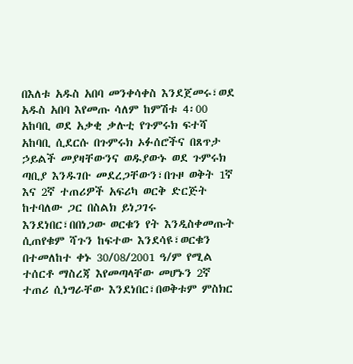በእለቱ አዱስ አበባ መንቀሳቀስ እንደጀመሩ፣ወደ አዱስ አበባ እየመጡ ሳለም ከምሽቱ 4፡00 አከባቢ ወደ አቃቂ ቃሉቲ የጉምሩክ ፍተሻ አከባቢ ሲደርሱ በጉምሩክ ኦፉሰሮችና በጸጥታ ኃይልች መያዛቸውንና ወዱያውኑ ወደ ጉምሩክ ጣቢያ እንዱገቡ መደረጋቸውን፣በጉዞ ወቅት 1ኛ እና 2ኛ ተጠሪዎች አፍሪካ ወርቅ ድርጅት ከተባለው ጋር በስልክ ይነጋገሩ እንደነበር፣በበነጋው ወርቁን የት እንዲስቀመጡት ሲጠየቁም ሻጉን ከፍተው እንደሳዩ፣ወርቁን በተመለከተ ቀኑ 30/08/2001 ዓ/ም የሚል ተሰርቶ ማስረጃ እየመጣላቸው መሆኑን 2ኛ ተጠሪ ሲነግራቸው እንደነበር፣በወቅቱም ምስክር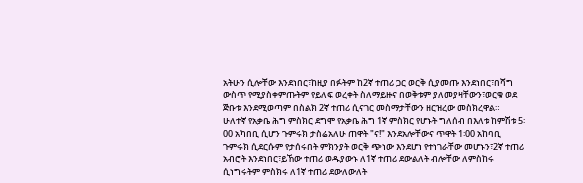አትሁን ሲሎቸው እንደነበር፣ከዚያ በፉትም ከ2ኛ ተጠሪ ጋር ወርቅ ሲያመጡ እንደነበር፣በሻግ ውስጥ የሚያስቀምጡትም የይለፍ ወረቀት ስለማይዙና በወቅቱም ያለመያዛቸውን፣ወርቁ ወደ ጅቡቱ እንደሚወጣም በስልክ 2ኛ ተጠሪ ሲናገር መስማታቸውን ዘርዝረው መስክረዋል።
ሁለተኛ የአቃቤ ሕግ ምስክር ደግሞ የአቃቤ ሕግ 1ኛ ምስክር የሆኑት ግለሰብ በእለቱ ከምሽቱ 5፡00 አካበቢ ሲሆን ጉምሩክ ታስሬአለሁ ጠዋት "ና!" እንደአሎቸውና ጥዋት 1፡00 አከባቢ ጉምሩክ ሲደርሱም የታሰሩበት ምክንያት ወርቅ ጭነው እንደሆነ የተነገራቸው መሆኑን፣2ኛ ተጠሪ አብሮት እንደነበር፣ይኸው ተጠሪ ወዱያውኑ ለ1ኛ ተጠሪ ደውልለት ብሎቸው ለምስከሩ ሲነግሩትም ምስክሩ ለ1ኛ ተጠሪ ደውለውለት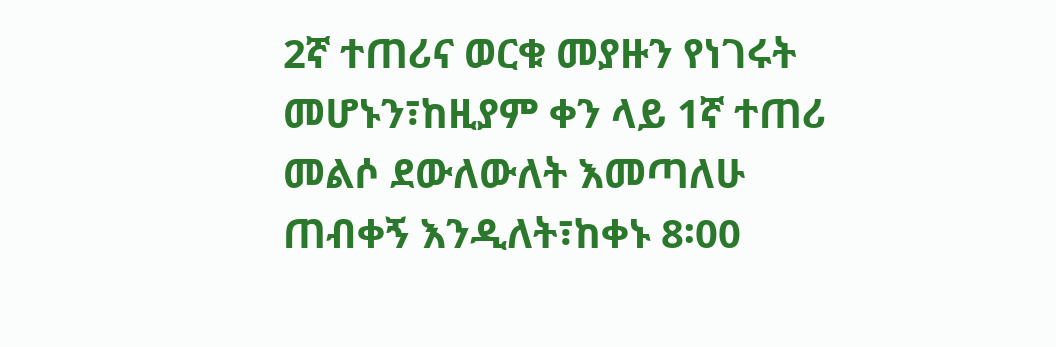2ኛ ተጠሪና ወርቁ መያዙን የነገሩት መሆኑን፣ከዚያም ቀን ላይ 1ኛ ተጠሪ መልሶ ደውለውለት እመጣለሁ ጠብቀኝ እንዲለት፣ከቀኑ 8፡00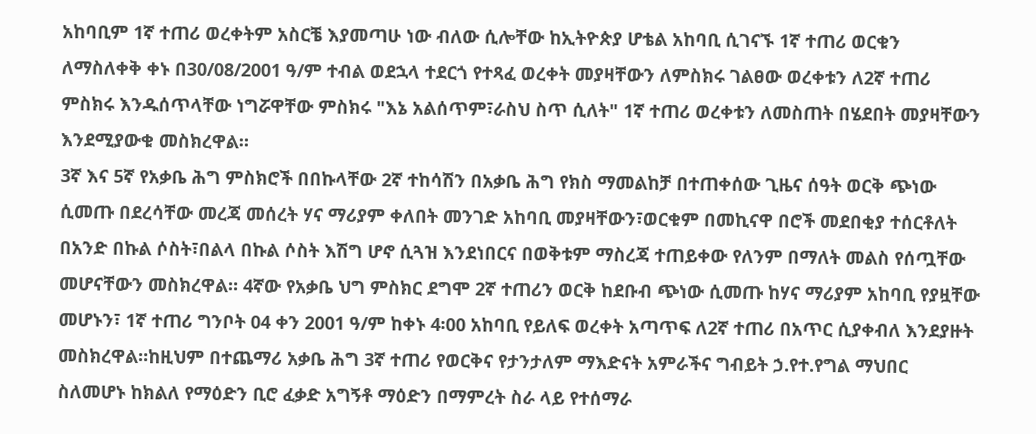አከባቢም 1ኛ ተጠሪ ወረቀትም አስርቼ እያመጣሁ ነው ብለው ሲሎቸው ከኢትዮጵያ ሆቴል አከባቢ ሲገናኙ 1ኛ ተጠሪ ወርቁን ለማስለቀቅ ቀኑ በ30/08/2001 ዓ/ም ተብል ወደኋላ ተደርጎ የተጻፈ ወረቀት መያዛቸውን ለምስክሩ ገልፀው ወረቀቱን ለ2ኛ ተጠሪ ምስክሩ እንዱሰጥላቸው ነግሯዋቸው ምስክሩ "እኔ አልሰጥም፣ራስህ ስጥ ሲለት" 1ኛ ተጠሪ ወረቀቱን ለመስጠት በሄደበት መያዛቸውን እንደሚያውቁ መስክረዋል።
3ኛ እና 5ኛ የአቃቤ ሕግ ምስክሮች በበኩላቸው 2ኛ ተከሳሽን በአቃቤ ሕግ የክስ ማመልከቻ በተጠቀሰው ጊዜና ሰዓት ወርቅ ጭነው ሲመጡ በደረሳቸው መረጃ መሰረት ሃና ማሪያም ቀለበት መንገድ አከባቢ መያዛቸውን፣ወርቁም በመኪናዋ በሮች መደበቂያ ተሰርቶለት በአንድ በኩል ሶስት፣በልላ በኩል ሶስት እሽግ ሆኖ ሲጓዝ እንደነበርና በወቅቱም ማስረጃ ተጠይቀው የለንም በማለት መልስ የሰጧቸው መሆናቸውን መስክረዋል። 4ኛው የአቃቤ ህግ ምስክር ደግሞ 2ኛ ተጠሪን ወርቅ ከደቡብ ጭነው ሲመጡ ከሃና ማሪያም አከባቢ የያዟቸው መሆኑን፣ 1ኛ ተጠሪ ግንቦት 04 ቀን 2001 ዓ/ም ከቀኑ 4፡00 አከባቢ የይለፍ ወረቀት አጣጥፍ ለ2ኛ ተጠሪ በአጥር ሲያቀብለ እንደያዙት መስክረዋል።ከዚህም በተጨማሪ አቃቤ ሕግ 3ኛ ተጠሪ የወርቅና የታንታለም ማእድናት አምራችና ግብይት ኃ.የተ.የግል ማህበር ስለመሆኑ ከክልለ የማዕድን ቢሮ ፈቃድ አግኝቶ ማዕድን በማምረት ስራ ላይ የተሰማራ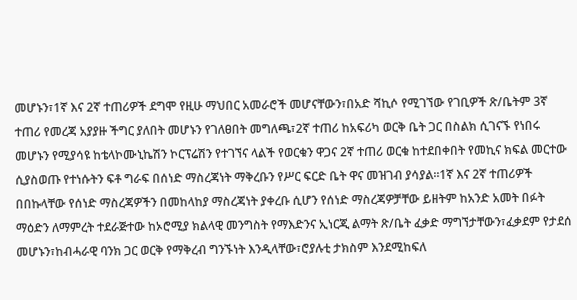መሆኑን፣1ኛ እና 2ኛ ተጠሪዎች ደግሞ የዚሁ ማህበር አመራሮች መሆናቸውን፣በአድ ሻኪሶ የሚገኘው የገቢዎች ጽ/ቤትም 3ኛ ተጠሪ የመረጃ አያያዙ ችግር ያለበት መሆኑን የገለፀበት መግለጫ፣2ኛ ተጠሪ ከአፍሪካ ወርቅ ቤት ጋር በስልክ ሲገናኙ የነበሩ መሆኑን የሚያሳዩ ከቴላኮሙኒኬሽን ኮርፕሬሽን የተገኘና ላልች የወርቁን ዋጋና 2ኛ ተጠሪ ወርቁ ከተደበቀበት የመኪና ክፍል መርተው ሲያስወጡ የተነሱትን ፍቶ ግራፍ በሰነድ ማስረጃነት ማቅረቡን የሥር ፍርድ ቤት ዋና መዝገብ ያሳያል።1ኛ እና 2ኛ ተጠሪዎች በበኩላቸው የሰነድ ማስረጃዎችን በመከላከያ ማስረጃነት ያቀረቡ ሲሆን የሰነድ ማስረጃዎቻቸው ይዘትም ከአንድ አመት በፉት ማዕድን ለማምረት ተደራጅተው ከኦሮሚያ ክልላዊ መንግስት የማእድንና ኢነርጂ ልማት ጽ/ቤት ፈቃድ ማግኘታቸውን፣ፈቃደም የታደሰ መሆኑን፣ከብሓራዊ ባንክ ጋር ወርቅ የማቅረብ ግንኙነት እንዲላቸው፣ሮያሉቲ ታክስም እንደሚከፍለ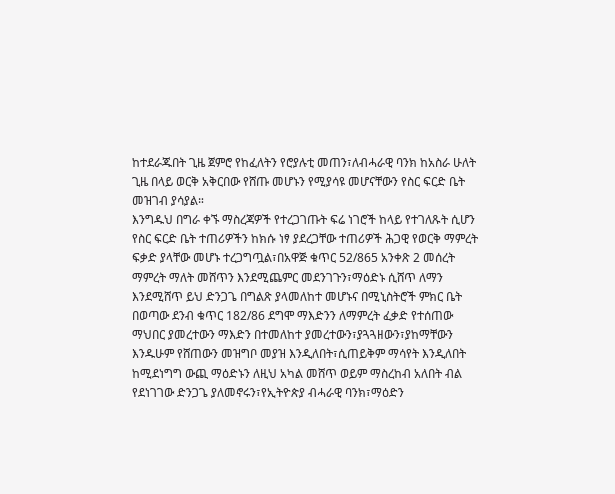ከተደራጁበት ጊዜ ጀምሮ የከፈለትን የሮያሉቲ መጠን፣ለብሓራዊ ባንክ ከአስራ ሁለት ጊዜ በላይ ወርቅ አቅርበው የሸጡ መሆኑን የሚያሳዩ መሆናቸውን የስር ፍርድ ቤት መዝገብ ያሳያል።
እንግዱህ በግራ ቀኙ ማስረጃዎች የተረጋገጡት ፍሬ ነገሮች ከላይ የተገለጹት ሲሆን የስር ፍርድ ቤት ተጠሪዎችን ከክሱ ነፃ ያደረጋቸው ተጠሪዎች ሕጋዊ የወርቅ ማምረት ፍቃድ ያላቸው መሆኑ ተረጋግጧል፣በአዋጅ ቁጥር 52/865 አንቀጽ 2 መሰረት ማምረት ማለት መሸጥን እንደሚጨምር መደንገጉን፣ማዕድኑ ሲሸጥ ለማን እንደሚሸጥ ይህ ድንጋጌ በግልጽ ያላመለከተ መሆኑና በሚኒስትሮች ምክር ቤት በወጣው ደንብ ቁጥር 182/86 ደግሞ ማእድንን ለማምረት ፈቃድ የተሰጠው ማህበር ያመረተውን ማእድን በተመለከተ ያመረተውን፣ያጓጓዘውን፣ያከማቸውን እንዱሁም የሸጠውን መዝግቦ መያዝ እንዲለበት፣ሲጠይቅም ማሳየት እንዲለበት ከሚደነግግ ውጪ ማዕድኑን ለዚህ አካል መሸጥ ወይም ማስረከብ አለበት ብል የደነገገው ድንጋጌ ያለመኖሩን፣የኢትዮጵያ ብሓራዊ ባንክ፣ማዕድን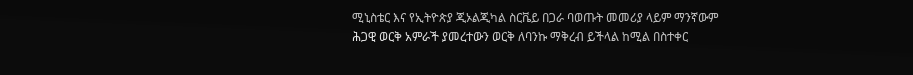ሚኒስቴር እና የኢትዮጵያ ጂኦልጂካል ስርቬይ በጋራ ባወጡት መመሪያ ላይም ማንኛውም ሕጋዊ ወርቅ አምራች ያመረተውን ወርቅ ለባንኩ ማቅረብ ይችላል ከሚል በስተቀር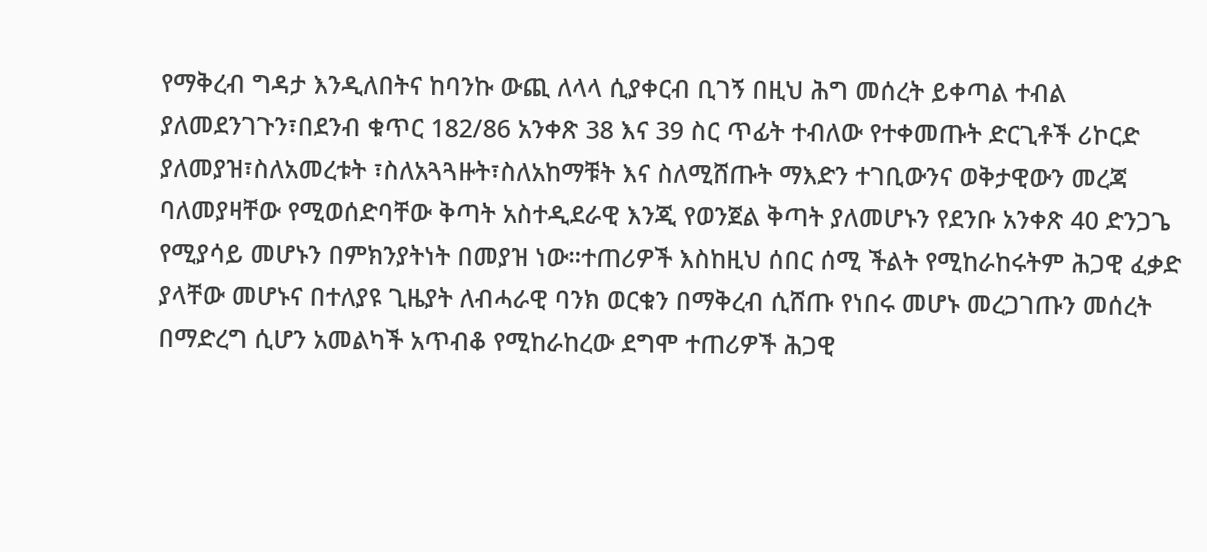የማቅረብ ግዳታ እንዲለበትና ከባንኩ ውጪ ለላላ ሲያቀርብ ቢገኝ በዚህ ሕግ መሰረት ይቀጣል ተብል ያለመደንገጉን፣በደንብ ቁጥር 182/86 አንቀጽ 38 እና 39 ስር ጥፊት ተብለው የተቀመጡት ድርጊቶች ሪኮርድ ያለመያዝ፣ስለአመረቱት ፣ስለአጓጓዙት፣ስለአከማቹት እና ስለሚሸጡት ማእድን ተገቢውንና ወቅታዊውን መረጃ ባለመያዛቸው የሚወሰድባቸው ቅጣት አስተዲደራዊ እንጂ የወንጀል ቅጣት ያለመሆኑን የደንቡ አንቀጽ 40 ድንጋጌ የሚያሳይ መሆኑን በምክንያትነት በመያዝ ነው።ተጠሪዎች እስከዚህ ሰበር ሰሚ ችልት የሚከራከሩትም ሕጋዊ ፈቃድ ያላቸው መሆኑና በተለያዩ ጊዜያት ለብሓራዊ ባንክ ወርቁን በማቅረብ ሲሸጡ የነበሩ መሆኑ መረጋገጡን መሰረት በማድረግ ሲሆን አመልካች አጥብቆ የሚከራከረው ደግሞ ተጠሪዎች ሕጋዊ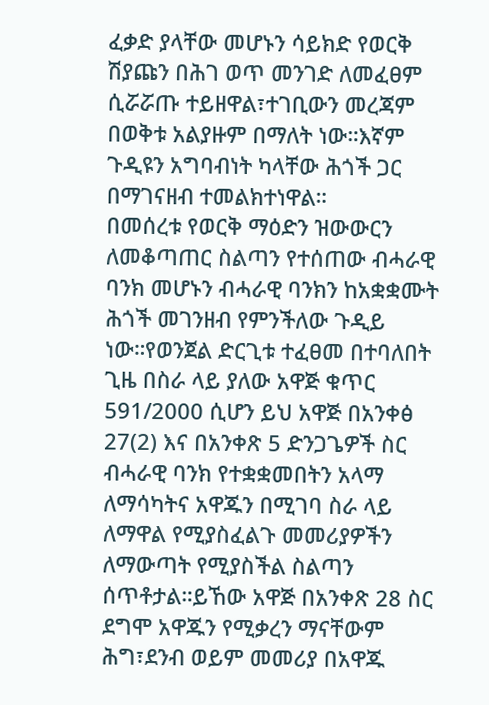ፈቃድ ያላቸው መሆኑን ሳይክድ የወርቅ ሽያጩን በሕገ ወጥ መንገድ ለመፈፀም ሲሯሯጡ ተይዘዋል፣ተገቢውን መረጃም በወቅቱ አልያዙም በማለት ነው።እኛም ጉዲዩን አግባብነት ካላቸው ሕጎች ጋር በማገናዘብ ተመልክተነዋል።
በመሰረቱ የወርቅ ማዕድን ዝውውርን ለመቆጣጠር ስልጣን የተሰጠው ብሓራዊ ባንክ መሆኑን ብሓራዊ ባንክን ከአቋቋሙት ሕጎች መገንዘብ የምንችለው ጉዲይ ነው።የወንጀል ድርጊቱ ተፈፀመ በተባለበት ጊዜ በስራ ላይ ያለው አዋጅ ቁጥር 591/2000 ሲሆን ይህ አዋጅ በአንቀፅ 27(2) እና በአንቀጽ 5 ድንጋጌዎች ስር ብሓራዊ ባንክ የተቋቋመበትን አላማ ለማሳካትና አዋጁን በሚገባ ስራ ላይ ለማዋል የሚያስፈልጉ መመሪያዎችን ለማውጣት የሚያስችል ስልጣን ሰጥቶታል።ይኸው አዋጅ በአንቀጽ 28 ስር ደግሞ አዋጁን የሚቃረን ማናቸውም ሕግ፣ደንብ ወይም መመሪያ በአዋጁ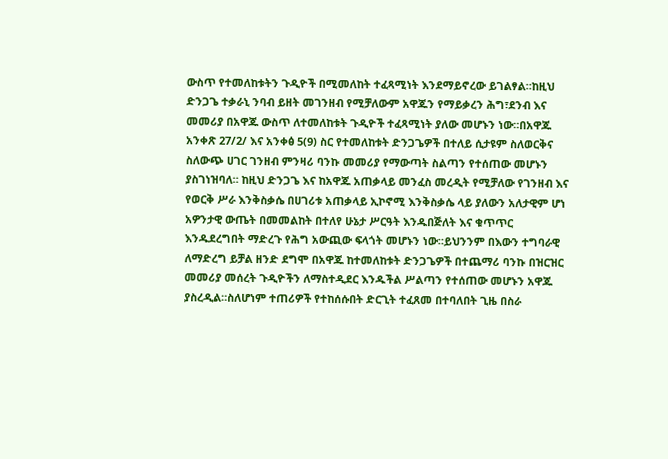ውስጥ የተመለከቱትን ጉዲዮች በሚመለከት ተፈጻሚነት እንደማይኖረው ይገልፃል።ከዚህ ድንጋጌ ተቃራኒ ንባብ ይዘት መገንዘብ የሚቻለውም አዋጁን የማይቃረን ሕግ፣ደንብ እና መመሪያ በአዋጁ ውስጥ ለተመለከቱት ጉዲዮች ተፈጻሚነት ያለው መሆኑን ነው።በአዋጁ አንቀጽ 27/2/ እና አንቀፅ 5(9) ስር የተመለከቱት ድንጋጌዎች በተለይ ሲታዩም ስለወርቅና ስለውጭ ሀገር ገንዘብ ምንዛሪ ባንኩ መመሪያ የማውጣት ስልጣን የተሰጠው መሆኑን ያስገነዝባለ። ከዚህ ድንጋጌ እና ከአዋጁ አጠቃላይ መንፈስ መረዲት የሚቻለው የገንዘብ እና የወርቅ ሥራ እንቅስቃሴ በሀገሪቱ አጠቃላይ ኢኮኖሚ እንቅስቃሴ ላይ ያለውን አለታዊም ሆነ አዎንታዊ ውጤት በመመልከት በተለየ ሁኔታ ሥርዓት እንዱበጅለት እና ቁጥጥር እንዱደረግበት ማድረጉ የሕግ አውጪው ፍላጎት መሆኑን ነው።ይህንንም በእውን ተግባራዊ ለማድረግ ይቻል ዘንድ ደግሞ በአዋጁ ከተመለከቱት ድንጋጌዎች በተጨማሪ ባንኩ በዝርዝር መመሪያ መሰረት ጉዲዮችን ለማስተዲደር እንዱችል ሥልጣን የተሰጠው መሆኑን አዋጁ ያስረዲል።ስለሆነም ተጠሪዎች የተከሰሱበት ድርጊት ተፈጸመ በተባለበት ጊዜ በስራ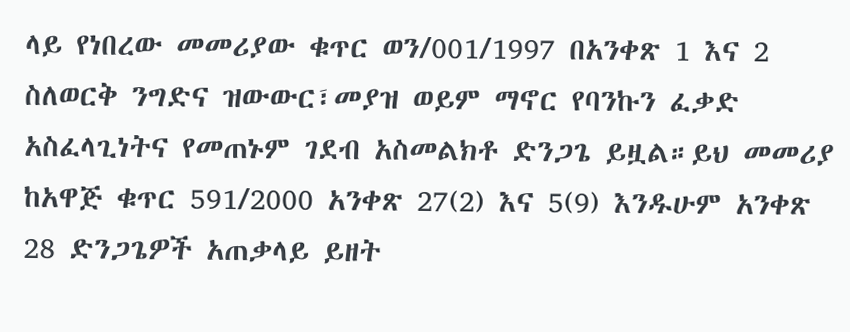ላይ የነበረው መመሪያው ቁጥር ወን/001/1997 በአንቀጽ 1 እና 2 ስለወርቅ ንግድና ዝውውር፣መያዝ ወይም ማኖር የባንኩን ፈቃድ አስፈላጊነትና የመጠኑም ገደብ አስመልክቶ ድንጋጌ ይዟል።ይህ መመሪያ ከአዋጅ ቁጥር 591/2000 አንቀጽ 27(2) እና 5(9) እንዱሁም አንቀጽ 28 ድንጋጌዎች አጠቃላይ ይዘት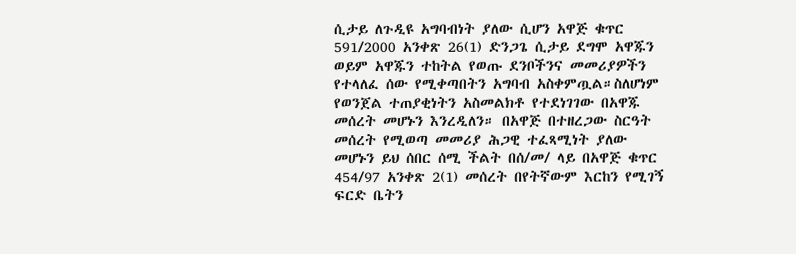ሲታይ ለጉዲዩ አግባብነት ያለው ሲሆን አዋጅ ቁጥር 591/2000 አንቀጽ 26(1) ድንጋጌ ሲታይ ደግሞ አዋጁን ወይም አዋጁን ተከትል የወጡ ደንቦችንና መመሪያዎችን የተላለፈ ሰው የሚቀጣበትን አግባብ አስቀምጧል።ስለሆነም የወንጀል ተጠያቂነትን አስመልክቶ የተደነገገው በአዋጁ መሰረት መሆኑን እንረዲለን። በአዋጅ በተዘረጋው ስርዓት መሰረት የሚወጣ መመሪያ ሕጋዊ ተፈጻሚነት ያለው መሆኑን ይህ ሰበር ሰሚ ችልት በሰ/መ/ ላይ በአዋጅ ቁጥር 454/97 አንቀጽ 2(1) መሰረት በየትኛውም እርከን የሚገኝ ፍርድ ቤትን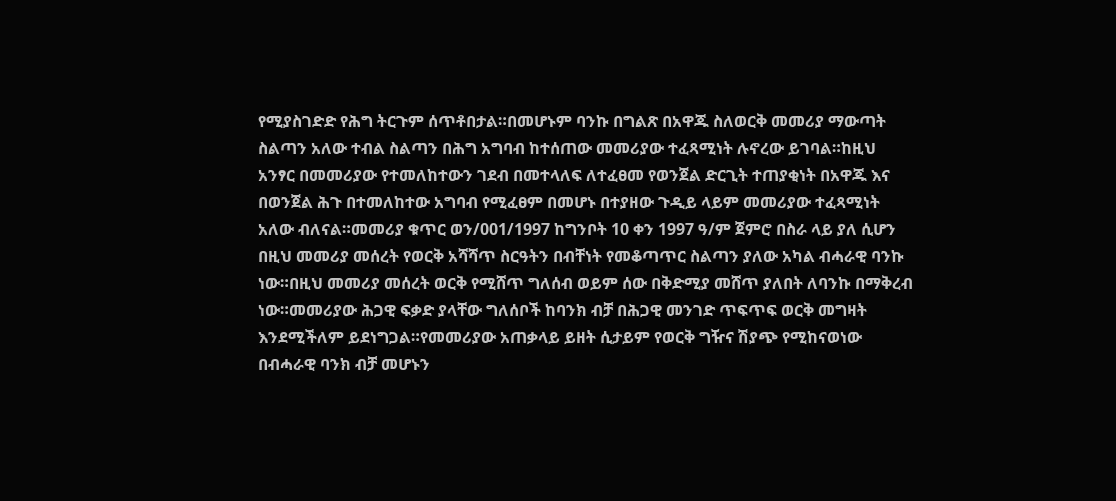የሚያስገድድ የሕግ ትርጉም ሰጥቶበታል።በመሆኑም ባንኩ በግልጽ በአዋጁ ስለወርቅ መመሪያ ማውጣት ስልጣን አለው ተብል ስልጣን በሕግ አግባብ ከተሰጠው መመሪያው ተፈጻሚነት ሉኖረው ይገባል።ከዚህ አንፃር በመመሪያው የተመለከተውን ገደብ በመተላለፍ ለተፈፀመ የወንጀል ድርጊት ተጠያቂነት በአዋጁ እና በወንጀል ሕጉ በተመለከተው አግባብ የሚፈፀም በመሆኑ በተያዘው ጉዲይ ላይም መመሪያው ተፈጻሚነት አለው ብለናል።መመሪያ ቁጥር ወን/001/1997 ከግንቦት 10 ቀን 1997 ዓ/ም ጀምሮ በስራ ላይ ያለ ሲሆን በዚህ መመሪያ መሰረት የወርቅ አሻሻጥ ስርዓትን በብቸነት የመቆጣጥር ስልጣን ያለው አካል ብሓራዊ ባንኩ ነው።በዚህ መመሪያ መሰረት ወርቅ የሚሸጥ ግለሰብ ወይም ሰው በቅድሚያ መሸጥ ያለበት ለባንኩ በማቅረብ ነው።መመሪያው ሕጋዊ ፍቃድ ያላቸው ግለሰቦች ከባንክ ብቻ በሕጋዊ መንገድ ጥፍጥፍ ወርቅ መግዛት እንደሚችለም ይደነግጋል።የመመሪያው አጠቃላይ ይዘት ሲታይም የወርቅ ግዥና ሽያጭ የሚከናወነው በብሓራዊ ባንክ ብቻ መሆኑን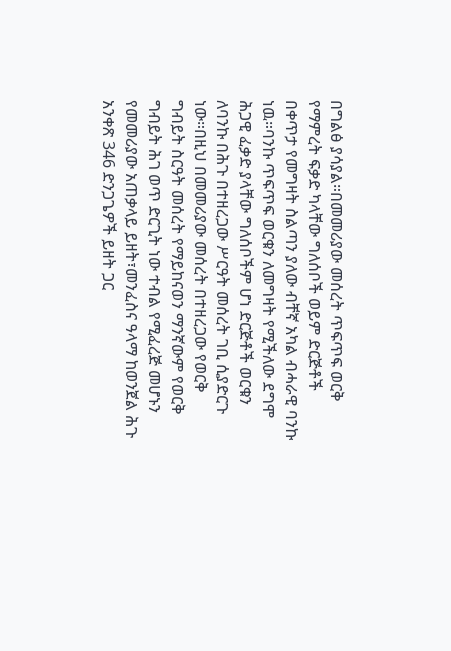በግልፅ ያሳያል።በመመሪያው መሰረት ጥፍጥፍ ወርቅ የማምረት ፍቃድ ካላቸው ግለሰቦች ወይም ድርጅቶች በቀጥታ የመግዛት ስልጣን ያለው ብቸኛ አካል ብሓራዊ ባንኩ ነዉ።ባንኩ ጥፍጥፍ ወርቁን ለመግዛት የሚችለው ደግሞ ሕጋዊ ፈቃድ ያላቸው ግለሰቦችም ሆነ ድርጅቶች ወርቁን ለባንኩ በሕጉ በተዘረጋው ሥርዓት መሰረት ገቢ ሲያድርጉ ነው።በዚህ በመመሪያው መሰረት በተዘረጋው የወርቅ ግብይት ስርዓት መሰረት የማይከናወን ማንኛውም የወርቅ ግብይት ሕገ ወጥ ድርጊት ነው ተብል የሚፈረጅ መሆኑን የመመሪያው አጠቃላይ ይዘት፣መንፈስና ዓላማ ከወንጀል ሕጉ አንቀጽ 346 ድንጋጌዎች ይዘት ጋር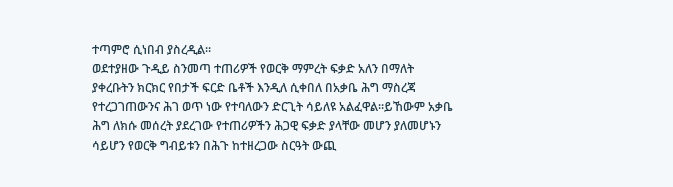ተጣምሮ ሲነበብ ያስረዲል።
ወደተያዘው ጉዲይ ስንመጣ ተጠሪዎች የወርቅ ማምረት ፍቃድ አለን በማለት ያቀረቡትን ክርክር የበታች ፍርድ ቤቶች እንዲለ ሲቀበለ በአቃቤ ሕግ ማስረጃ የተረጋገጠውንና ሕገ ወጥ ነው የተባለውን ድርጊት ሳይለዩ አልፈዋል።ይኸውም አቃቤ ሕግ ለክሱ መሰረት ያደረገው የተጠሪዎችን ሕጋዊ ፍቃድ ያላቸው መሆን ያለመሆኑን ሳይሆን የወርቅ ግብይቱን በሕጉ ከተዘረጋው ስርዓት ውጪ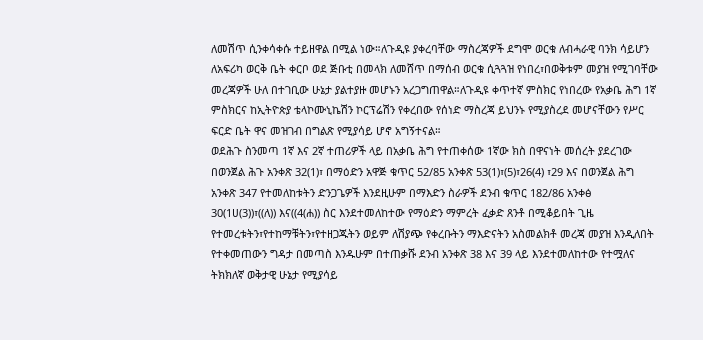ለመሽጥ ሲንቀሳቀሱ ተይዘዋል በሚል ነው።ለጉዲዩ ያቀረባቸው ማስረጃዎች ደግሞ ወርቁ ለብሓራዊ ባንክ ሳይሆን ለአፍሪካ ወርቅ ቤት ቀርቦ ወደ ጅቡቲ በመላክ ለመሸጥ በማሰብ ወርቁ ሲጓጓዝ የነበረ፣በወቅቱም መያዝ የሚገባቸው መረጃዎች ሁለ በተገቢው ሁኔታ ያልተያዙ መሆኑን አረጋግጠዋል።ለጉዲዩ ቀጥተኛ ምስክር የነበረው የአቃቤ ሕግ 1ኛ ምስክርና ከኢትዮጵያ ቴላኮሙኒኬሽን ኮርፕሬሽን የቀረበው የሰነድ ማስረጃ ይህንኑ የሚያስረደ መሆናቸውን የሥር ፍርድ ቤት ዋና መዝገብ በግልጽ የሚያሳይ ሆኖ አግኝተናል።
ወደሕጉ ስንመጣ 1ኛ እና 2ኛ ተጠሪዎች ላይ በአቃቤ ሕግ የተጠቀሰው 1ኛው ክስ በዋናነት መሰረት ያደረገው በወንጀል ሕጉ አንቀጽ 32(1)፣ በማዕድን አዋጅ ቁጥር 52/85 አንቀጽ 53(1)፣(5)፣26(4) ፣29 እና በወንጀል ሕግ አንቀጽ 347 የተመለከቱትን ድንጋጌዎች እንደዚሁም በማእድን ስራዎች ደንብ ቁጥር 182/86 አንቀፅ 30(1ሀ(3))፣((ለ)) እና((4(ሐ)) ስር እንደተመለከተው የማዕድን ማምረት ፈቃድ ጸንቶ በሚቆይበት ጊዜ የተመረቱትን፣የተከማቹትን፣የተዘጋጁትን ወይም ለሽያጭ የቀረቡትን ማእድናትን አስመልክቶ መረጃ መያዝ እንዲለበት የተቀመጠውን ግዳታ በመጣስ እንዱሁም በተጠቃሹ ደንብ አንቀጽ 38 እና 39 ላይ እንደተመለከተው የተሟለና ትክክለኛ ወቅታዊ ሁኔታ የሚያሳይ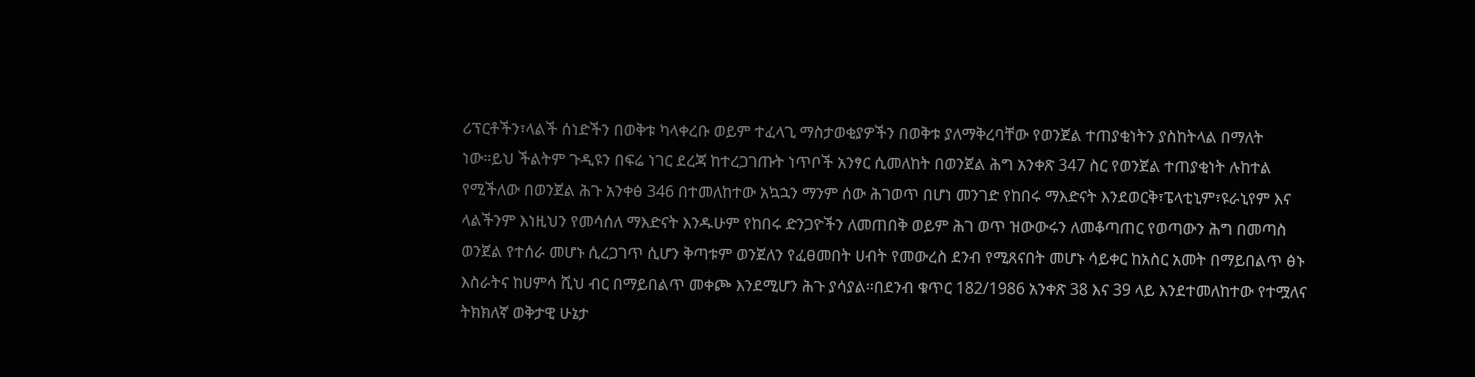ሪፕርቶችን፣ላልች ሰነድችን በወቅቱ ካላቀረቡ ወይም ተፈላጊ ማስታወቂያዎችን በወቅቱ ያለማቅረባቸው የወንጀል ተጠያቂነትን ያስከትላል በማለት ነው።ይህ ችልትም ጉዲዩን በፍሬ ነገር ደረጃ ከተረጋገጡት ነጥቦች አንፃር ሲመለከት በወንጀል ሕግ አንቀጽ 347 ስር የወንጀል ተጠያቂነት ሉከተል የሚችለው በወንጀል ሕጉ አንቀፅ 346 በተመለከተው አኳኋን ማንም ሰው ሕገወጥ በሆነ መንገድ የከበሩ ማእድናት እንደወርቅ፣ፔላቲኒም፣ዩራኒየም እና ላልችንም እነዚህን የመሳሰለ ማእድናት እንዱሁም የከበሩ ድንጋዮችን ለመጠበቅ ወይም ሕገ ወጥ ዝውውሩን ለመቆጣጠር የወጣውን ሕግ በመጣስ ወንጀል የተሰራ መሆኑ ሲረጋገጥ ሲሆን ቅጣቱም ወንጀለን የፈፀመበት ሀብት የመውረስ ደንብ የሚጸናበት መሆኑ ሳይቀር ከአስር አመት በማይበልጥ ፅኑ እስራትና ከሀምሳ ሺህ ብር በማይበልጥ መቀጮ እንደሚሆን ሕጉ ያሳያል።በደንብ ቁጥር 182/1986 አንቀጽ 38 እና 39 ላይ እንደተመለከተው የተሟለና ትክክለኛ ወቅታዊ ሁኔታ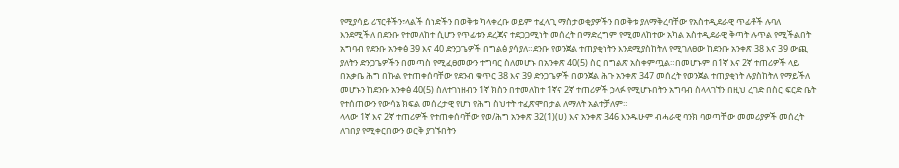የሚያሳይ ሪፕርቶችን፣ላልች ሰነድችን በወቅቱ ካላቀረቡ ወይም ተፈላጊ ማስታወቂያዎችን በወቅቱ ያለማቅረባቸው የአስተዲደራዊ ጥፊቶች ሉባለ እንደሚችለ በደንቡ የተመለከተ ሲሆን የጥፊቱን ደረጃና ተደጋጋሚነት መሰረት በማድረግም የሚመለከተው አካል አስተዲደራዊ ቅጣት ሉጥል የሚችልበት አግባብ የደንቡ አንቀፅ 39 እና 40 ድንጋጌዎች በግልፅ ያሳያለ።ደንቡ የወንጀል ተጠያቂነትን እንደሚያስከትለ የሚገለፀው ከደንቡ አንቀጽ 38 እና 39 ውጪ ያለትን ድንጋጌዎችን በመጣስ የሚፈፀመውን ተግባር ስለመሆኑ በአንቀጽ 40(5) ስር በግልጽ አስቀምጧል።በመሆኑም በ1ኛ እና 2ኛ ተጠሪዎች ላይ በአቃቤ ሕግ በኩል የተጠቀሰባቸው የደንብ ቁጥር 38 እና 39 ድንጋጌዎች በወንጀል ሕጉ አንቀጽ 347 መሰረት የወንጀል ተጠያቂነት ሉያስከትለ የማይችለ መሆኑን ከደንቡ አንቀፅ 40(5) ስለተገነዘብን 1ኛ ክስን በተመለከተ 1ኛና 2ኛ ተጠሪዎች ኃላፉ የሚሆኑበትን አግባብ ስላላገኘን በዚህ ረገድ በስር ፍርድ ቤት የተሰጠውን የውሳኔ ክፍል መሰረታዊ የሆነ የሕግ ስህተት ተፈጽሞበታል ለማለት አልተቻለም።
ላላው 1ኛ እና 2ኛ ተጠሪዎች የተጠቀሰባቸው የወ/ሕግ አንቀጽ 32(1)(ሀ) እና አንቀጽ 346 እንዱሁም ብሓራዊ ባንክ ባወጣቸው መመሪያዎች መሰረት ለገበያ የሚቀርበውን ወርቅ ያገኙበትን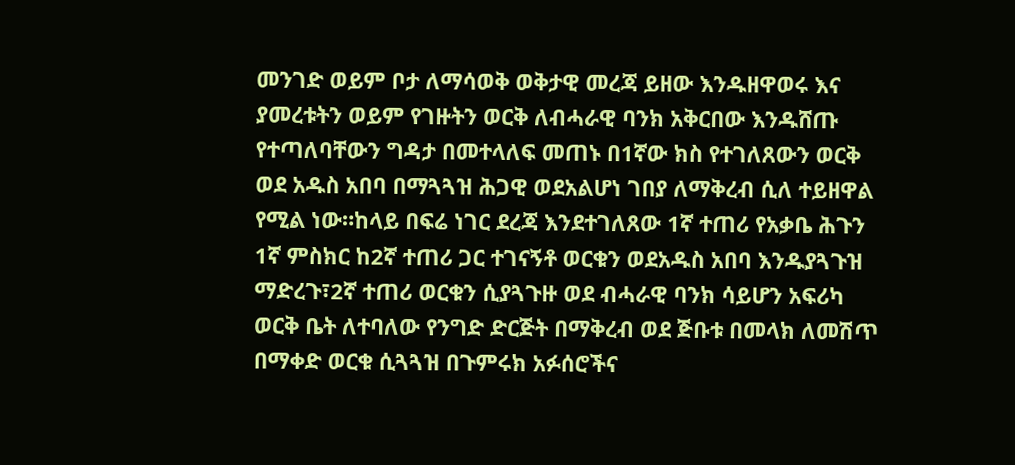መንገድ ወይም ቦታ ለማሳወቅ ወቅታዊ መረጃ ይዘው እንዱዘዋወሩ እና ያመረቱትን ወይም የገዙትን ወርቅ ለብሓራዊ ባንክ አቅርበው እንዱሸጡ የተጣለባቸውን ግዳታ በመተላለፍ መጠኑ በ1ኛው ክስ የተገለጸውን ወርቅ ወደ አዱስ አበባ በማጓጓዝ ሕጋዊ ወደአልሆነ ገበያ ለማቅረብ ሲለ ተይዘዋል የሚል ነው።ከላይ በፍሬ ነገር ደረጃ እንደተገለጸው 1ኛ ተጠሪ የአቃቤ ሕጉን 1ኛ ምስክር ከ2ኛ ተጠሪ ጋር ተገናኝቶ ወርቁን ወደአዱስ አበባ እንዱያጓጉዝ ማድረጉ፣2ኛ ተጠሪ ወርቁን ሲያጓጉዙ ወደ ብሓራዊ ባንክ ሳይሆን አፍሪካ ወርቅ ቤት ለተባለው የንግድ ድርጅት በማቅረብ ወደ ጅቡቱ በመላክ ለመሽጥ በማቀድ ወርቁ ሲጓጓዝ በጉምሩክ አፉሰሮችና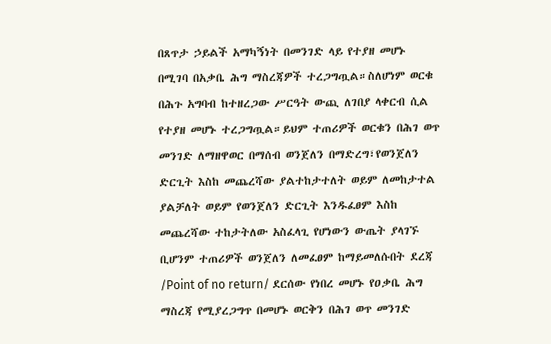በጸጥታ ኃይልች አማካኝነት በመንገድ ላይ የተያዘ መሆኑ በሚገባ በአቃቤ ሕግ ማስረጃዎች ተረጋግጧል።ስለሆነም ወርቁ በሕጉ አግባብ ከተዘረጋው ሥርዓት ውጪ ለገበያ ላቀርብ ሲል የተያዘ መሆኑ ተረጋግጧል።ይህም ተጠሪዎች ወርቁን በሕገ ወጥ መንገድ ለማዘዋወር በማሰብ ወንጀለን በማድረግ፣የወንጀለን ድርጊት እስከ መጨረሻው ያልተከታተለት ወይም ለመከታተል ያልቻለት ወይም የወንጀለን ድርጊት እንዱፈፀም እስከ መጨረሻው ተከታትለው አስፈላጊ የሆነውን ውጤት ያላገኙ ቢሆንም ተጠሪዎች ወንጀለን ለመፈፀም ከማይመለሱበት ደረጃ /Point of no return/ ደርሰው የነበረ መሆኑ የዐቃቤ ሕግ ማስረጃ የሚያረጋግጥ በመሆኑ ወርቅን በሕገ ወጥ መንገድ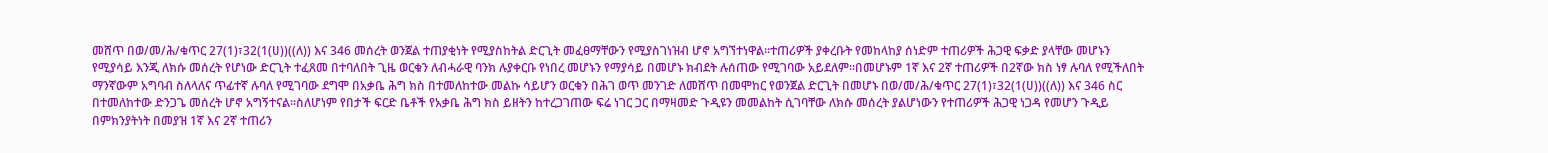መሸጥ በወ/መ/ሕ/ቁጥር 27(1)፣32(1(ሀ))((ለ)) እና 346 መሰረት ወንጀል ተጠያቂነት የሚያስከትል ድርጊት መፈፀማቸውን የሚያስገነዝብ ሆኖ አግኘተነዋል።ተጠሪዎች ያቀረቡት የመከላከያ ሰነድም ተጠሪዎች ሕጋዊ ፍቃድ ያላቸው መሆኑን የሚያሳይ እንጂ ለክሱ መሰረት የሆነው ድርጊት ተፈጸመ በተባለበት ጊዜ ወርቁን ለብሓራዊ ባንክ ሉያቀርቡ የነበረ መሆኑን የማያሳይ በመሆኑ ክብደት ሉሰጠው የሚገባው አይደለም።በመሆኑም 1ኛ እና 2ኛ ተጠሪዎች በ2ኛው ክስ ነፃ ሉባለ የሚችለበት ማንኛውም አግባብ ስለላለና ጥፊተኛ ሉባለ የሚገባው ደግሞ በአቃቤ ሕግ ክስ በተመለከተው መልኩ ሳይሆን ወርቁን በሕገ ወጥ መንገድ ለመሸጥ በመሞከር የወንጀል ድርጊት በመሆኑ በወ/መ/ሕ/ቁጥር 27(1)፣32(1(ሀ))((ለ)) እና 346 ስር በተመለከተው ድንጋጌ መሰረት ሆኖ አግኝተናል።ስለሆነም የበታች ፍርድ ቤቶች የአቃቤ ሕግ ክስ ይዘትን ከተረጋገጠው ፍሬ ነገር ጋር በማዛመድ ጉዲዩን መመልከት ሲገባቸው ለክሱ መሰረት ያልሆነውን የተጠሪዎች ሕጋዊ ነጋዳ የመሆን ጉዲይ በምክንያትነት በመያዝ 1ኛ እና 2ኛ ተጠሪን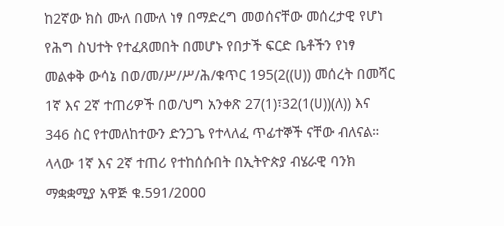ከ2ኛው ክስ ሙለ በሙለ ነፃ በማድረግ መወሰናቸው መሰረታዊ የሆነ የሕግ ስህተት የተፈጸመበት በመሆኑ የበታች ፍርድ ቤቶችን የነፃ መልቀቅ ውሳኔ በወ/መ/ሥ/ሥ/ሕ/ቁጥር 195(2((ሀ)) መሰረት በመሻር 1ኛ እና 2ኛ ተጠሪዎች በወ/ህግ አንቀጽ 27(1)፣32(1(ሀ))(ለ)) እና 346 ስር የተመለከተውን ድንጋጌ የተላለፈ ጥፊተኞች ናቸው ብለናል።
ላላው 1ኛ እና 2ኛ ተጠሪ የተከሰሱበት በኢትዮጵያ ብሄራዊ ባንክ ማቋቋሚያ አዋጅ ቁ.591/2ዐዐዐ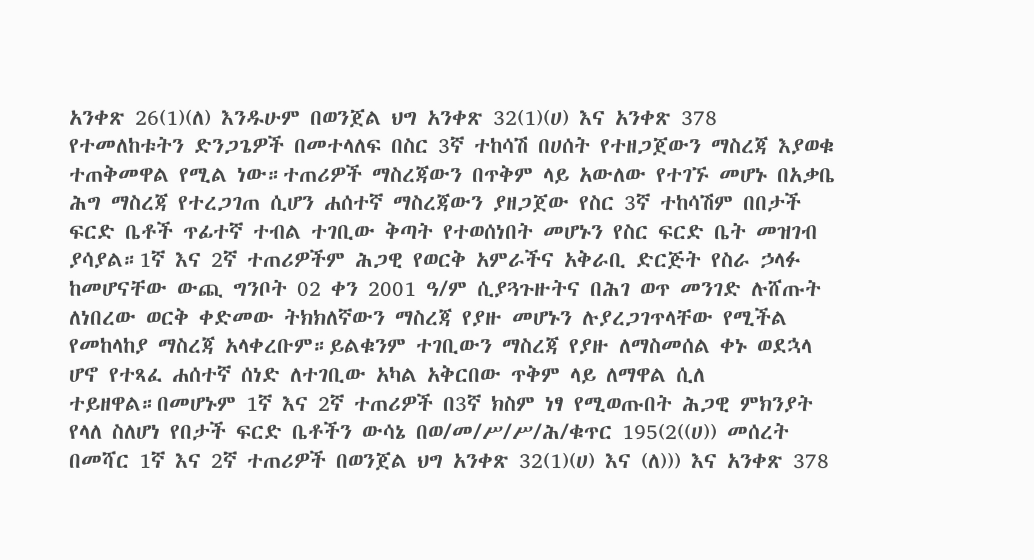አንቀጽ 26(1)(ለ) እንዱሁም በወንጀል ህግ አንቀጽ 32(1)(ሀ) እና አንቀጽ 378 የተመለከቱትን ድንጋጌዎች በመተላለፍ በስር 3ኛ ተከሳሽ በሀሰት የተዘጋጀውን ማስረጃ እያወቁ ተጠቅመዋል የሚል ነው።ተጠሪዎች ማስረጃውን በጥቅም ላይ አውለው የተገኙ መሆኑ በአቃቤ ሕግ ማስረጃ የተረጋገጠ ሲሆን ሐሰተኛ ማስረጃውን ያዘጋጀው የስር 3ኛ ተከሳሽም በበታች ፍርድ ቤቶች ጥፊተኛ ተብል ተገቢው ቅጣት የተወሰነበት መሆኑን የስር ፍርድ ቤት መዝገብ ያሳያል።1ኛ እና 2ኛ ተጠሪዎችም ሕጋዊ የወርቅ አምራችና አቅራቢ ድርጅት የስራ ኃላፉ ከመሆናቸው ውጪ ግንቦት 02 ቀን 2001 ዓ/ም ሲያጓጉዙትና በሕገ ወጥ መንገድ ሉሸጡት ለነበረው ወርቅ ቀድመው ትክክለኛውን ማስረጃ የያዙ መሆኑን ሉያረጋገጥላቸው የሚችል የመከላከያ ማስረጃ አላቀረቡም።ይልቁንም ተገቢውን ማስረጃ የያዙ ለማስመሰል ቀኑ ወደኋላ ሆኖ የተጻፈ ሐሰተኛ ሰነድ ለተገቢው አካል አቅርበው ጥቅም ላይ ለማዋል ሲለ ተይዘዋል።በመሆኑም 1ኛ እና 2ኛ ተጠሪዎች በ3ኛ ክስም ነፃ የሚወጡበት ሕጋዊ ምክንያት የላለ ስለሆነ የበታች ፍርድ ቤቶችን ውሳኔ በወ/መ/ሥ/ሥ/ሕ/ቁጥር 195(2((ሀ)) መሰረት በመሻር 1ኛ እና 2ኛ ተጠሪዎች በወንጀል ህግ አንቀጽ 32(1)(ሀ) እና (ለ))) እና አንቀጽ 378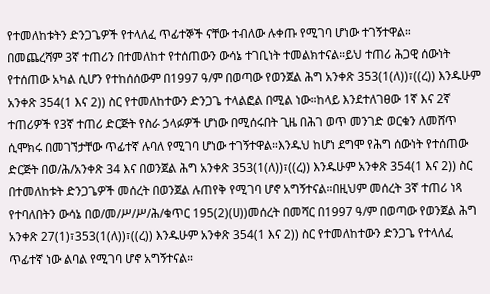የተመለከቱትን ድንጋጌዎች የተላለፈ ጥፊተኞች ናቸው ተብለው ሉቀጡ የሚገባ ሆነው ተገኝተዋል።
በመጨረሻም 3ኛ ተጠሪን በተመለከተ የተሰጠውን ውሳኔ ተገቢነት ተመልክተናል።ይህ ተጠሪ ሕጋዊ ሰውነት የተሰጠው አካል ሲሆን የተከሰሰውም በ1997 ዓ/ም በወጣው የወንጀል ሕግ አንቀጽ 353(1(ለ))፣((ረ)) እንዱሁም አንቀጽ 354(1 እና 2)) ስር የተመለከተውን ድንጋጌ ተላልፎል በሚል ነው።ከላይ እንደተለገፀው 1ኛ እና 2ኛ ተጠሪዎች የ3ኛ ተጠሪ ድርጅት የስራ ኃላፉዎች ሆነው በሚሰሩበት ጊዜ በሕገ ወጥ መንገድ ወርቁን ለመሸጥ ሲሞክሩ በመገኘታቸው ጥፊተኛ ሉባለ የሚገባ ሆነው ተገኝተዋል።እንዱህ ከሆነ ደግሞ የሕግ ሰውነት የተሰጠው ድርጅት በወ/ሕ/አንቀጽ 34 እና በወንጀል ሕግ አንቀጽ 353(1(ለ))፣((ረ)) እንዱሁም አንቀጽ 354(1 እና 2)) ስር በተመለከቱት ድንጋጌዎች መሰረት በወንጀል ሉጠየቅ የሚገባ ሆኖ አግኝተናል።በዚህም መሰረት 3ኛ ተጠሪ ነጻ የተባለበትን ውሳኔ በወ/መ/ሥ/ሥ/ሕ/ቁጥር 195(2)(ሀ))መሰረት በመሻር በ1997 ዓ/ም በወጣው የወንጀል ሕግ አንቀጽ 27(1)፣353(1(ለ))፣((ረ)) እንዱሁም አንቀጽ 354(1 እና 2)) ስር የተመለከተውን ድንጋጌ የተላለፈ ጥፊተኛ ነው ልባል የሚገባ ሆኖ አግኝተናል።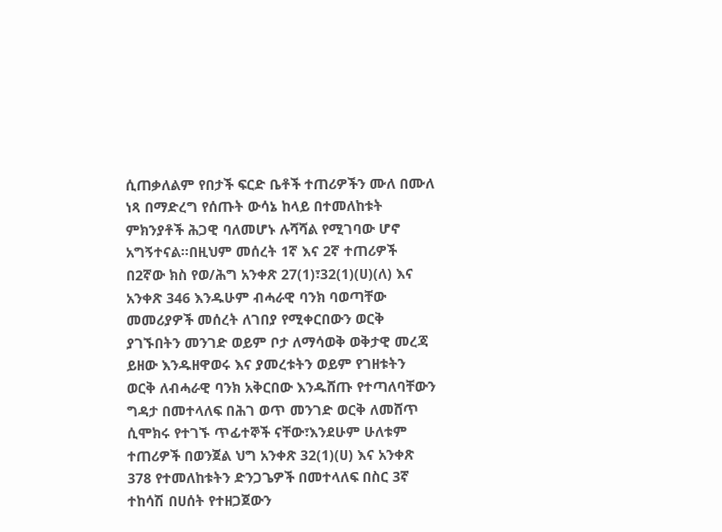ሲጠቃለልም የበታች ፍርድ ቤቶች ተጠሪዎችን ሙለ በሙለ ነጻ በማድረግ የሰጡት ውሳኔ ከላይ በተመለከቱት ምክንያቶች ሕጋዊ ባለመሆኑ ሉሻሻል የሚገባው ሆኖ አግኝተናል።በዚህም መሰረት 1ኛ እና 2ኛ ተጠሪዎች በ2ኛው ክስ የወ/ሕግ አንቀጽ 27(1)፣32(1)(ሀ)(ለ) እና አንቀጽ 346 እንዱሁም ብሓራዊ ባንክ ባወጣቸው መመሪያዎች መሰረት ለገበያ የሚቀርበውን ወርቅ ያገኙበትን መንገድ ወይም ቦታ ለማሳወቅ ወቅታዊ መረጃ ይዘው እንዱዘዋወሩ እና ያመረቱትን ወይም የገዘቱትን ወርቅ ለብሓራዊ ባንክ አቅርበው እንዱሸጡ የተጣለባቸውን ግዳታ በመተላለፍ በሕገ ወጥ መንገድ ወርቅ ለመሸጥ ሲሞክሩ የተገኙ ጥፊተኞች ናቸው፣እንደሁም ሁለቱም ተጠሪዎች በወንጀል ህግ አንቀጽ 32(1)(ሀ) እና አንቀጽ 378 የተመለከቱትን ድንጋጌዎች በመተላለፍ በስር 3ኛ ተከሳሽ በሀሰት የተዘጋጀውን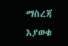ማስረጃ እያወቁ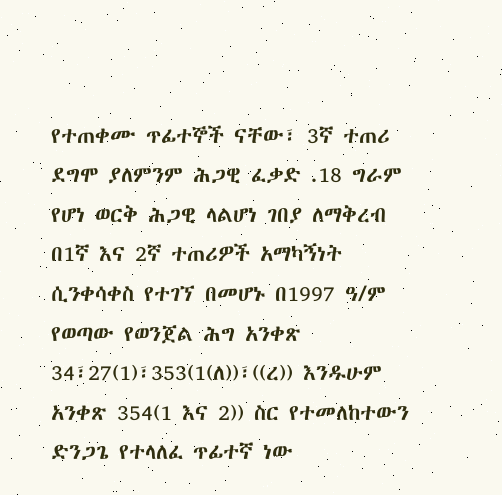የተጠቀሙ ጥፊተኞች ናቸው፣ 3ኛ ተጠሪ ደግሞ ያለምንም ሕጋዊ ፈቃድ .18 ግራም የሆነ ወርቅ ሕጋዊ ላልሆነ ገበያ ለማቅረብ በ1ኛ እና 2ኛ ተጠሪዎች አማካኝነት ሲንቀሳቀስ የተገኘ በመሆኑ በ1997 ዓ/ም የወጣው የወንጀል ሕግ አንቀጽ 34፣27(1)፣353(1(ለ))፣((ረ)) እንዱሁም አንቀጽ 354(1 እና 2)) ስር የተመለከተውን ድንጋጌ የተላለፈ ጥፊተኛ ነው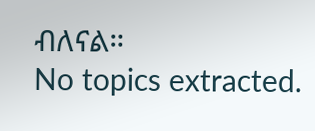ብለናል።
No topics extracted.